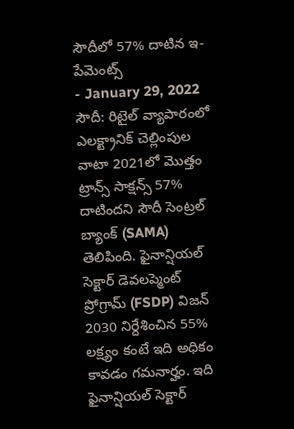సౌదీలో 57% దాటిన ఇ-పేమెంట్స్
- January 29, 2022
సౌదీ: రిటైల్ వ్యాపారంలో ఎలక్ట్రానిక్ చెల్లింపుల వాటా 2021లో మొత్తం ట్రాన్స్ సాక్షన్స్ 57% దాటిందని సౌదీ సెంట్రల్ బ్యాంక్ (SAMA) తెలిపింది. ఫైనాన్షియల్ సెక్టార్ డెవలప్మెంట్ ప్రోగ్రామ్ (FSDP) విజన్ 2030 నిర్దేశించిన 55% లక్ష్యం కంటే ఇది అధికం కావడం గమనార్హం. ఇది ఫైనాన్షియల్ సెక్టార్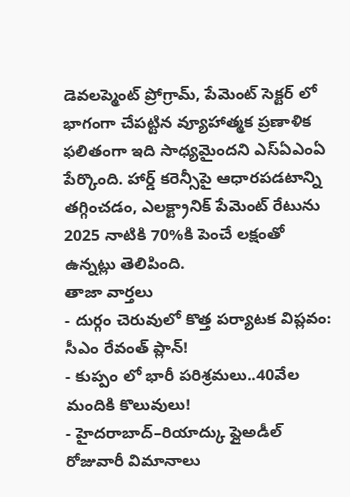డెవలప్మెంట్ ప్రోగ్రామ్, పేమెంట్ సెక్టర్ లో భాగంగా చేపట్టిన వ్యూహాత్మక ప్రణాళిక ఫలితంగా ఇది సాధ్యమైందని ఎస్ఏఎంఏ పేర్కొంది. హార్డ్ కరెన్సీపై ఆధారపడటాన్ని తగ్గించడం, ఎలక్ట్రానిక్ పేమెంట్ రేటును 2025 నాటికి 70%కి పెంచే లక్షంతో ఉన్నట్లు తెలిపింది.
తాజా వార్తలు
- దుర్గం చెరువులో కొత్త పర్యాటక విప్లవం: సీఎం రేవంత్ ప్లాన్!
- కుప్పం లో భారీ పరిశ్రమలు..40వేల మందికి కొలువులు!
- హైదరాబాద్–రియాద్కు ఫ్లైఅడీల్ రోజువారీ విమానాలు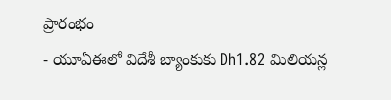ప్రారంభం
- యూఏఈలో విదేశీ బ్యాంకుకు Dh1.82 మిలియన్ల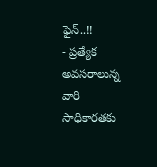ఫైన్..!!
- ప్రత్యేక అవసరాలున్న వారి సాధికారతకు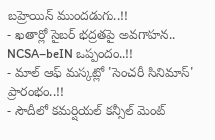బహ్రెయిన్ ముందడుగు..!!
- ఖతార్లో సైబర్ భద్రతపై అవగాహన.. NCSA–beIN ఒప్పందం..!!
- మాల్ ఆఫ్ మస్కట్లో 'సెంచరీ సినిమాస్' ప్రారంభం..!!
- సౌదీలో కమర్షియల్ కన్సీల్ మెంట్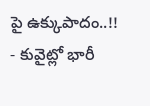పై ఉక్కుపాదం..!!
- కువైట్లో భారీ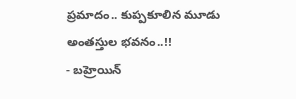ప్రమాదం.. కుప్పకూలిన మూడు అంతస్తుల భవనం..!!
- బహ్రెయిన్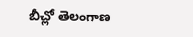బీచ్లో తెలంగాణ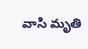వాసి మృతి